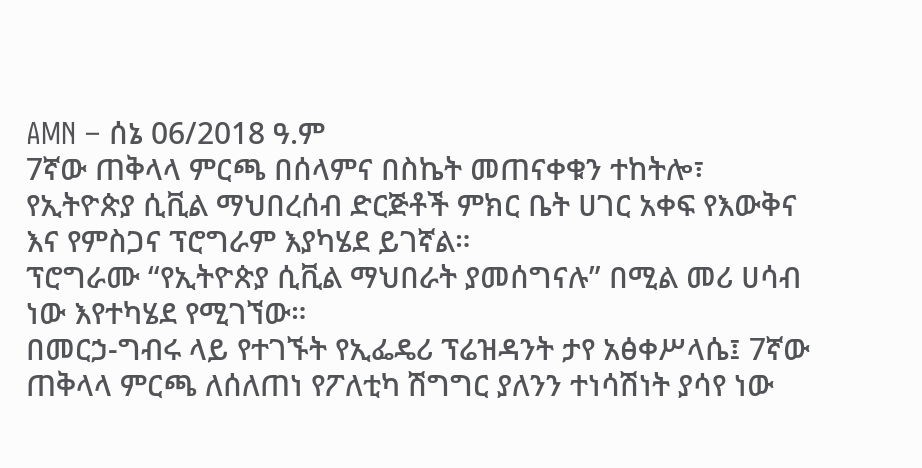AMN – ሰኔ 06/2018 ዓ.ም
7ኛው ጠቅላላ ምርጫ በሰላምና በስኬት መጠናቀቁን ተከትሎ፣ የኢትዮጵያ ሲቪል ማህበረሰብ ድርጅቶች ምክር ቤት ሀገር አቀፍ የእውቅና እና የምስጋና ፕሮግራም እያካሄደ ይገኛል።
ፕሮግራሙ “የኢትዮጵያ ሲቪል ማህበራት ያመሰግናሉ” በሚል መሪ ሀሳብ ነው እየተካሄደ የሚገኘው።
በመርኃ-ግብሩ ላይ የተገኙት የኢፌዴሪ ፕሬዝዳንት ታየ አፅቀሥላሴ፤ 7ኛው ጠቅላላ ምርጫ ለሰለጠነ የፖለቲካ ሽግግር ያለንን ተነሳሽነት ያሳየ ነው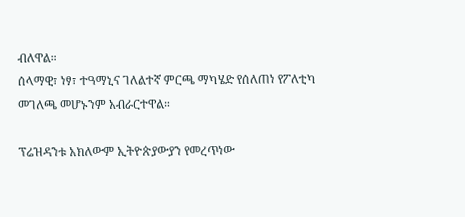ብለዋል።
ሰላማዊ፣ ነፃ፣ ተዓማኒና ገለልተኛ ምርጫ ማካሄድ የሰለጠነ የፖለቲካ መገለጫ መሆኑንም አብራርተዋል።

ፕሬዝዳንቱ አክለውም ኢትዮጵያውያን የመረጥነው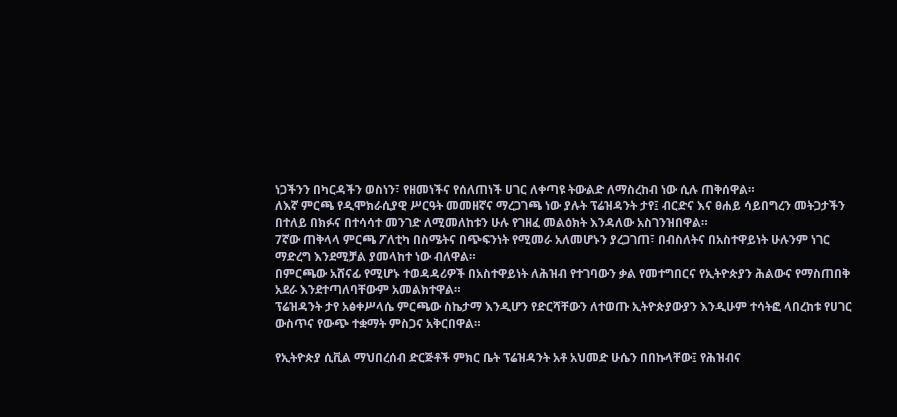ነጋችንን በካርዳችን ወስነን፣ የዘመነችና የሰለጠነች ሀገር ለቀጣዩ ትውልድ ለማስረከብ ነው ሲሉ ጠቅሰዋል።
ለእኛ ምርጫ የዲሞክራሲያዊ ሥርዓት መመዘኛና ማረጋገጫ ነው ያሉት ፕሬዝዳንት ታየ፤ ብርድና እና ፀሐይ ሳይበግረን መትጋታችን በተለይ በክፉና በተሳሳተ መንገድ ለሚመለከቱን ሁሉ የገዘፈ መልዕክት እንዳለው አስገንዝበዋል።
7ኛው ጠቅላላ ምርጫ ፖለቲካ በስሜትና በጭፍንነት የሚመራ አለመሆኑን ያረጋገጠ፣ በብስለትና በአስተዋይነት ሁሉንም ነገር ማድረግ እንደሚቻል ያመላከተ ነው ብለዋል።
በምርጫው አሸናፊ የሚሆኑ ተወዳዳሪዎች በአስተዋይነት ለሕዝብ የተገባውን ቃል የመተግበርና የኢትዮጵያን ሕልውና የማስጠበቅ አደራ እንደተጣለባቸውም አመልክተዋል።
ፕሬዝዳንት ታየ አፅቀሥላሴ ምርጫው ስኬታማ እንዲሆን የድርሻቸውን ለተወጡ ኢትዮጵያውያን እንዲሁም ተሳትፎ ላበረከቱ የሀገር ውስጥና የውጭ ተቋማት ምስጋና አቅርበዋል።

የኢትዮጵያ ሲቪል ማህበረሰብ ድርጅቶች ምክር ቤት ፕሬዝዳንት አቶ አህመድ ሁሴን በበኩላቸው፤ የሕዝብና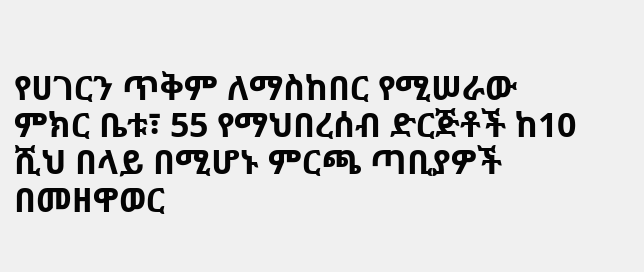የሀገርን ጥቅም ለማስከበር የሚሠራው ምክር ቤቱ፣ 55 የማህበረሰብ ድርጅቶች ከ10 ሺህ በላይ በሚሆኑ ምርጫ ጣቢያዎች በመዘዋወር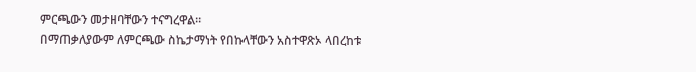ምርጫውን መታዘባቸውን ተናግረዋል።
በማጠቃለያውም ለምርጫው ስኬታማነት የበኩላቸውን አስተዋጽኦ ላበረከቱ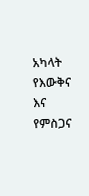አካላት የእውቅና እና የምስጋና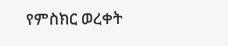የምስክር ወረቀት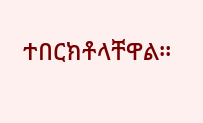ተበርክቶላቸዋል።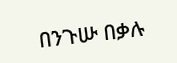በንጉሡ በቃሉ